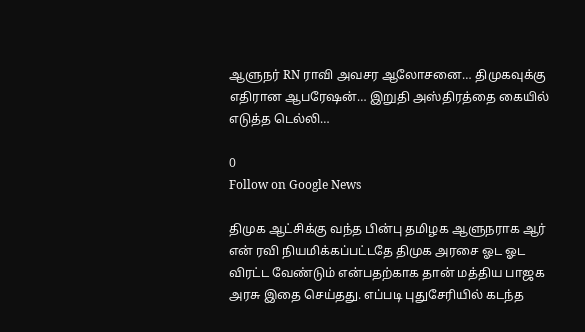ஆளுநர் RN ராவி அவசர ஆலோசனை… திமுகவுக்கு எதிரான ஆபரேஷன்… இறுதி அஸ்திரத்தை கையில் எடுத்த டெல்லி…

0
Follow on Google News

திமுக ஆட்சிக்கு வந்த பின்பு தமிழக ஆளுநராக ஆர் என் ரவி நியமிக்கப்பட்டதே திமுக அரசை ஓட ஓட விரட்ட வேண்டும் என்பதற்காக தான் மத்திய பாஜக அரசு இதை செய்தது. எப்படி புதுசேரியில் கடந்த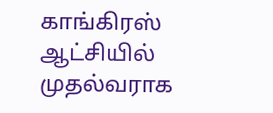காங்கிரஸ் ஆட்சியில் முதல்வராக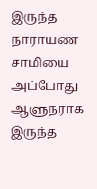இருந்த நாராயண சாமியை அப்போது ஆளுநராக இருந்த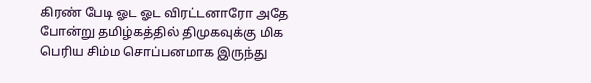கிரண் பேடி ஓட ஓட விரட்டனாரோ அதே போன்று தமிழ்கத்தில் திமுகவுக்கு மிக பெரிய சிம்ம சொப்பனமாக இருந்து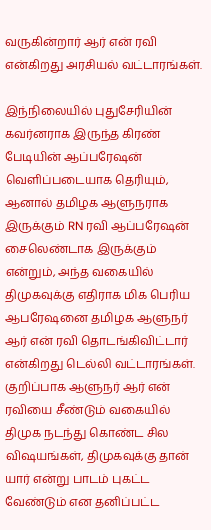வருகின்றார் ஆர் என் ரவி என்கிறது அரசியல் வட்டாரங்கள்.

இந்நிலையில் புதுசேரியின் கவர்னராக இருந்த கிரண் பேடியின் ஆப்பரேஷன் வெளிப்படையாக தெரியும், ஆனால் தமிழக ஆளுநராக இருக்கும் RN ரவி ஆப்பரேஷன் சைலெண்டாக இருக்கும் என்றும், அந்த வகையில் திமுகவுக்கு எதிராக மிக பெரிய ஆபரேஷனை தமிழக ஆளுநர் ஆர் என் ரவி தொடங்கிவிட்டார் என்கிறது டெல்லி வட்டாரங்கள். குறிப்பாக ஆளுநர் ஆர் என் ரவியை சீண்டும் வகையில் திமுக நடந்து கொண்ட சில விஷயங்கள், திமுகவுக்கு தான் யார் என்று பாடம் புகட்ட வேண்டும் என தனிப்பட்ட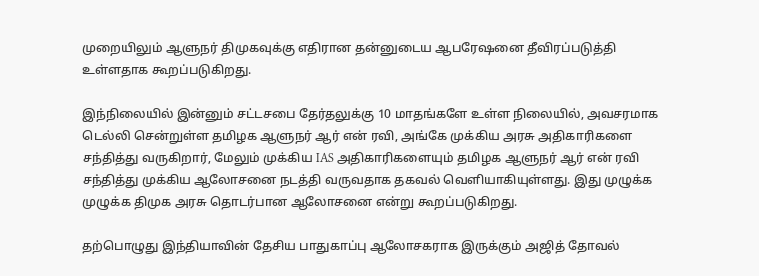முறையிலும் ஆளுநர் திமுகவுக்கு எதிரான தன்னுடைய ஆபரேஷனை தீவிரப்படுத்தி உள்ளதாக கூறப்படுகிறது.

இந்நிலையில் இன்னும் சட்டசபை தேர்தலுக்கு 10 மாதங்களே உள்ள நிலையில், அவசரமாக டெல்லி சென்றுள்ள தமிழக ஆளுநர் ஆர் என் ரவி, அங்கே முக்கிய அரசு அதிகாரிகளை சந்தித்து வருகிறார், மேலும் முக்கிய IAS அதிகாரிகளையும் தமிழக ஆளுநர் ஆர் என் ரவி சந்தித்து முக்கிய ஆலோசனை நடத்தி வருவதாக தகவல் வெளியாகியுள்ளது. இது முழுக்க முழுக்க திமுக அரசு தொடர்பான ஆலோசனை என்று கூறப்படுகிறது.

தற்பொழுது இந்தியாவின் தேசிய பாதுகாப்பு ஆலோசகராக இருக்கும் அஜித் தோவல்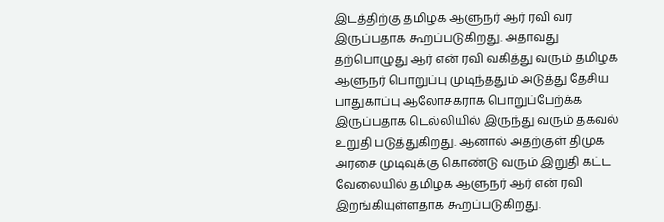இடத்திற்கு தமிழக ஆளுநர் ஆர் ரவி வர இருப்பதாக கூறப்படுகிறது. அதாவது தற்பொழுது ஆர் என் ரவி வகித்து வரும் தமிழக ஆளுநர் பொறுப்பு முடிந்ததும் அடுத்து தேசிய பாதுகாப்பு ஆலோசகராக பொறுப்பேற்க்க இருப்பதாக டெல்லியில் இருந்து வரும் தகவல் உறுதி படுத்துகிறது. ஆனால் அதற்குள் திமுக அரசை முடிவுக்கு கொண்டு வரும் இறுதி கட்ட வேலையில் தமிழக ஆளுநர் ஆர் என் ரவி இறங்கியுள்ளதாக கூறப்படுகிறது.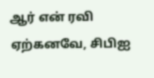ஆர் என் ரவி ஏற்கனவே, சிபிஐ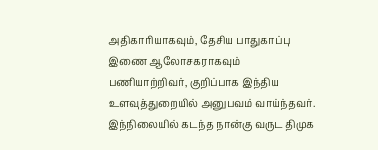அதிகாரியாகவும், தேசிய பாதுகாப்பு இணை ஆலோசகராகவும் பணியாற்றிவர், குறிப்பாக இந்திய உளவுத்துறையில் அனுபவம் வாய்ந்தவர். இந்நிலையில் கடந்த நான்கு வருட திமுக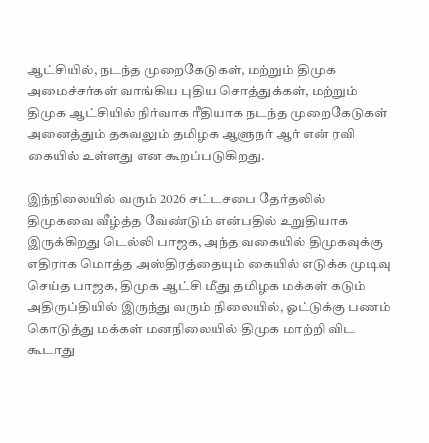ஆட்சியில், நடந்த முறைகேடுகள், மற்றும் திமுக அமைச்சர்கள் வாங்கிய புதிய சொத்துக்கள், மற்றும் திமுக ஆட்சியில் நிர்வாக ரீதியாக நடந்த முறைகேடுகள் அனைத்தும் தகவலும் தமிழக ஆளுநர் ஆர் என் ரவி கையில் உள்ளது என கூறப்படுகிறது.

இந்நிலையில் வரும் 2026 சட்டசபை தேர்தலில் திமுகவை வீழ்த்த வேண்டும் என்பதில் உறுதியாக இருக்கிறது டெல்லி பாஜக, அந்த வகையில் திமுகவுக்கு எதிராக மொத்த அஸ்திரத்தையும் கையில் எடுக்க முடிவு செய்த பாஜக, திமுக ஆட்சி மீது தமிழக மக்கள் கடும் அதிருப்தியில் இருந்து வரும் நிலையில், ஓட்டுக்கு பணம் கொடுத்து மக்கள் மனநிலையில் திமுக மாற்றி விட கூடாது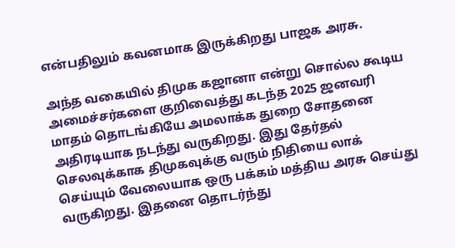என்பதிலும் கவனமாக இருக்கிறது பாஜக அரசு.

அந்த வகையில் திமுக கஜானா என்று சொல்ல கூடிய அமைச்சர்களை குறிவைத்து கடந்த 2025 ஜனவரி மாதம் தொடங்கியே அமலாக்க துறை சோதனை அதிரடியாக நடந்து வருகிறது. இது தேர்தல் செலவுக்காக திமுகவுக்கு வரும் நிதியை லாக் செய்யும் வேலையாக ஒரு பக்கம் மத்திய அரசு செய்து வருகிறது. இதனை தொடர்ந்து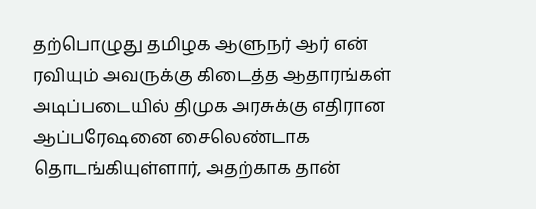தற்பொழுது தமிழக ஆளுநர் ஆர் என் ரவியும் அவருக்கு கிடைத்த ஆதாரங்கள் அடிப்படையில் திமுக அரசுக்கு எதிரான ஆப்பரேஷனை சைலெண்டாக தொடங்கியுள்ளார், அதற்காக தான்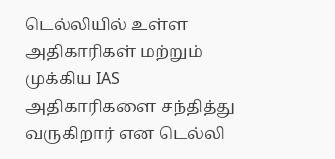டெல்லியில் உள்ள அதிகாரிகள் மற்றும் முக்கிய IAS அதிகாரிகளை சந்தித்து வருகிறார் என டெல்லி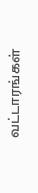வட்டாரங்கள்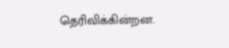தெரிவிக்கின்றன.